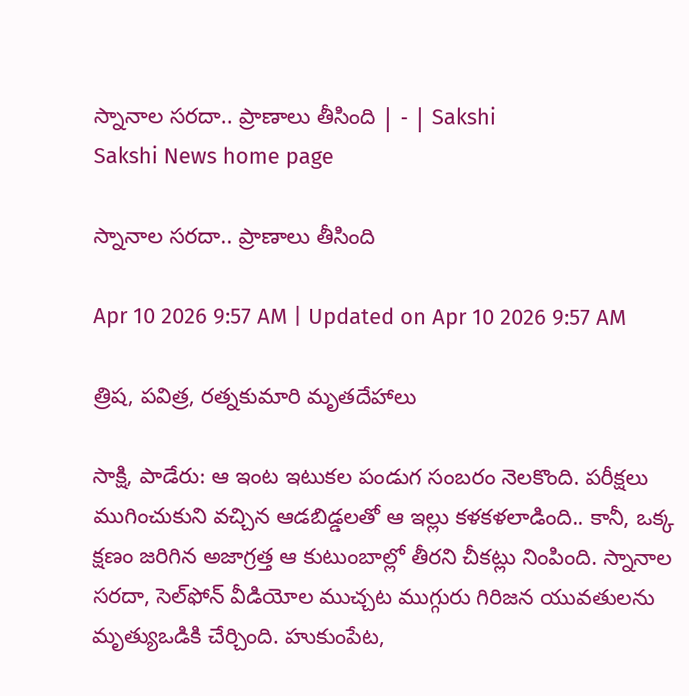స్నానాల సరదా.. ప్రాణాలు తీసింది | - | Sakshi
Sakshi News home page

స్నానాల సరదా.. ప్రాణాలు తీసింది

Apr 10 2026 9:57 AM | Updated on Apr 10 2026 9:57 AM

త్రిష, పవిత్ర, రత్నకుమారి మృతదేహాలు

సాక్షి, పాడేరు: ఆ ఇంట ఇటుకల పండుగ సంబరం నెలకొంది. పరీక్షలు ముగించుకుని వచ్చిన ఆడబిడ్డలతో ఆ ఇల్లు కళకళలాడింది.. కానీ, ఒక్క క్షణం జరిగిన అజాగ్రత్త ఆ కుటుంబాల్లో తీరని చీకట్లు నింపింది. స్నానాల సరదా, సెల్‌ఫోన్‌ వీడియోల ముచ్చట ముగ్గురు గిరిజన యువతులను మృత్యుఒడికి చేర్చింది. హుకుంపేట,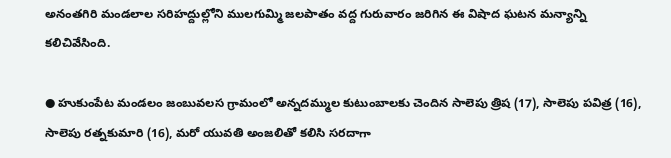అనంతగిరి మండలాల సరిహద్దుల్లోని ములగుమ్మి జలపాతం వద్ద గురువారం జరిగిన ఈ విషాద ఘటన మన్యాన్ని కలిచివేసింది.

● హుకుంపేట మండలం జంబువలస గ్రామంలో అన్నదమ్ముల కుటుంబాలకు చెందిన సాలెపు త్రిష (17), సాలెపు పవిత్ర (16), సాలెపు రత్నకుమారి (16), మరో యువతి అంజలితో కలిసి సరదాగా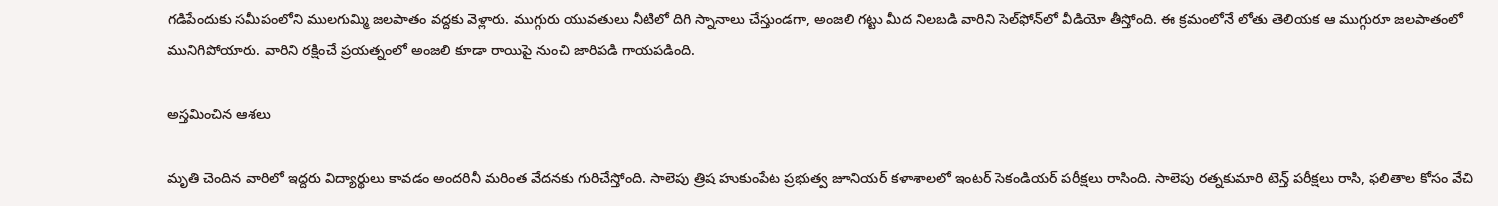గడిపేందుకు సమీపంలోని ములగుమ్మి జలపాతం వద్దకు వెళ్లారు. ముగ్గురు యువతులు నీటిలో దిగి స్నానాలు చేస్తుండగా, అంజలి గట్టు మీద నిలబడి వారిని సెల్‌ఫోన్‌లో వీడియో తీస్తోంది. ఈ క్రమంలోనే లోతు తెలియక ఆ ముగ్గురూ జలపాతంలో మునిగిపోయారు. వారిని రక్షించే ప్రయత్నంలో అంజలి కూడా రాయిపై నుంచి జారిపడి గాయపడింది.

అస్తమించిన ఆశలు

మృతి చెందిన వారిలో ఇద్దరు విద్యార్థులు కావడం అందరినీ మరింత వేదనకు గురిచేస్తోంది. సాలెపు త్రిష హుకుంపేట ప్రభుత్వ జూనియర్‌ కళాశాలలో ఇంటర్‌ సెకండియర్‌ పరీక్షలు రాసింది. సాలెపు రత్నకుమారి టెన్త్‌ పరీక్షలు రాసి, ఫలితాల కోసం వేచి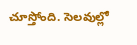చూస్తోంది. సెలవుల్లో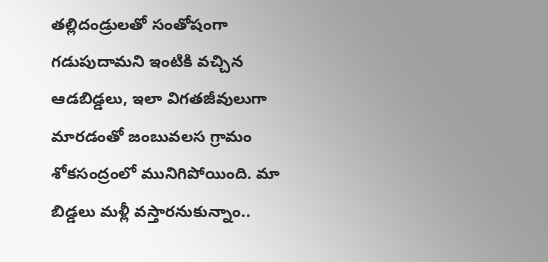తల్లిదండ్రులతో సంతోషంగా గడుపుదామని ఇంటికి వచ్చిన ఆడబిడ్డలు, ఇలా విగతజీవులుగా మారడంతో జంబువలస గ్రామం శోకసంద్రంలో మునిగిపోయింది. మా బిడ్డలు మళ్లీ వస్తారనుకున్నాం..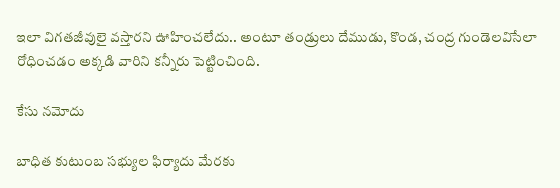ఇలా విగతజీవులై వస్తారని ఊహించలేదు.. అంటూ తండ్రులు దేముడు, కొండ, చంద్ర గుండెలవిసేలా రోధించడం అక్కడి వారిని కన్నీరు పెట్టించింది.

కేసు నమోదు

బాధిత కుటుంబ సభ్యుల ఫిర్యాదు మేరకు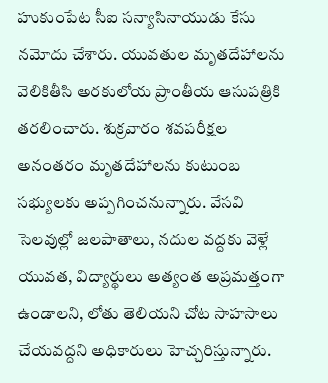హుకుంపేట సీఐ సన్యాసినాయుడు కేసు నమోదు చేశారు. యువతుల మృతదేహాలను వెలికితీసి అరకులోయ ప్రాంతీయ ఆసుపత్రికి తరలించారు. శుక్రవారం శవపరీక్షల అనంతరం మృతదేహాలను కుటుంబ సభ్యులకు అప్పగించనున్నారు. వేసవి సెలవుల్లో జలపాతాలు, నదుల వద్దకు వెళ్లే యువత, విద్యార్థులు అత్యంత అప్రమత్తంగా ఉండాలని, లోతు తెలియని చోట సాహసాలు చేయవద్దని అధికారులు హెచ్చరిస్తున్నారు.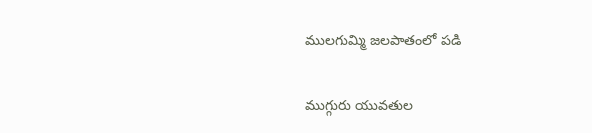ములగుమ్మి జలపాతంలో పడి

ముగ్గురు యువతుల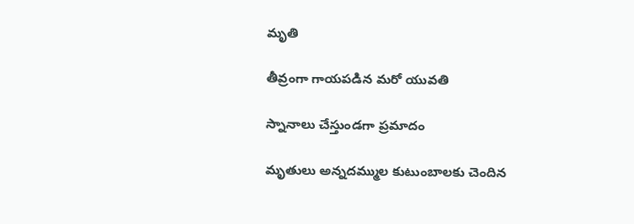మృతి

తీవ్రంగా గాయపడిన మరో యువతి

స్నానాలు చేస్తుండగా ప్రమాదం

మృతులు అన్నదమ్ముల కుటుంబాలకు చెందిన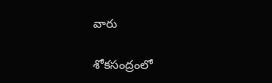వారు

శోకసంద్రంలో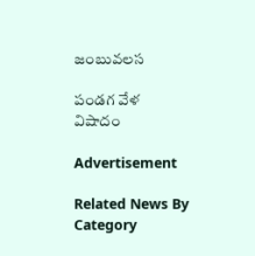జంబువలస

పండగ వేళ విషాదం

Advertisement

Related News By Category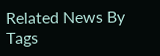Related News By Tags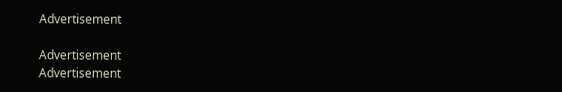Advertisement

Advertisement
Advertisement